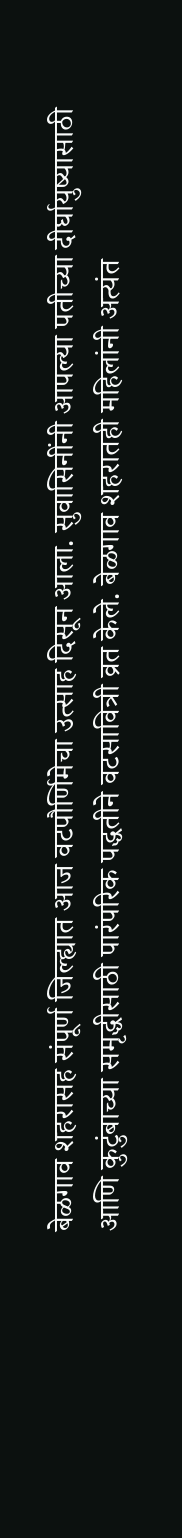बेळगाव शहरासह संपूर्ण जिल्ह्यात आज वटपौर्णिमेचा उत्साह दिसून आला. सुवासिनींनी आपल्या पतीच्या दीर्घायुष्यासाठी आणि कुटुंबाच्या समृद्धीसाठी पारंपरिक पद्धतीने वटसावित्री व्रत केले. बेळगाव शहरातही महिलांनी अत्यंत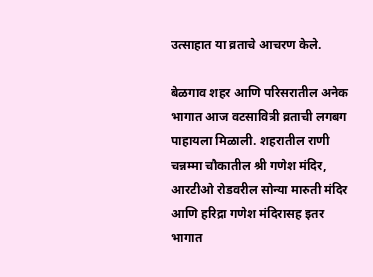उत्साहात या व्रताचे आचरण केले.

बेळगाव शहर आणि परिसरातील अनेक भागात आज वटसावित्री व्रताची लगबग पाहायला मिळाली. शहरातील राणी चन्नम्मा चौकातील श्री गणेश मंदिर, आरटीओ रोडवरील सोन्या मारुती मंदिर आणि हरिद्रा गणेश मंदिरासह इतर भागात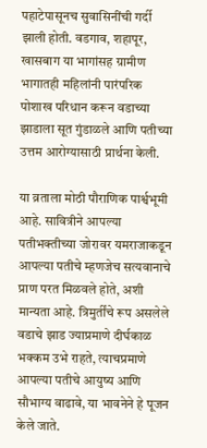पहाटेपासूनच सुवासिनींची गर्दी झाली होती. वडगाव, शहापूर, खासबाग या भागांसह ग्रामीण भागातही महिलांनी पारंपरिक पोशाख परिधान करून वडाच्या झाडाला सूत गुंडाळले आणि पतीच्या उत्तम आरोग्यासाठी प्रार्थना केली.

या व्रताला मोठी पौराणिक पार्श्वभूमी आहे. सावित्रीने आपल्या पतीभक्तीच्या जोरावर यमराजाकडून आपल्या पतीचे म्हणजेच सत्यवानाचे प्राण परत मिळवले होते, अशी मान्यता आहे. त्रिमुर्तींचे रूप असलेले वडाचे झाड ज्याप्रमाणे दीर्घकाळ भक्कम उभे राहते, त्याचप्रमाणे आपल्या पतीचे आयुष्य आणि सौभाग्य वाढावे, या भावनेने हे पूजन केले जाते.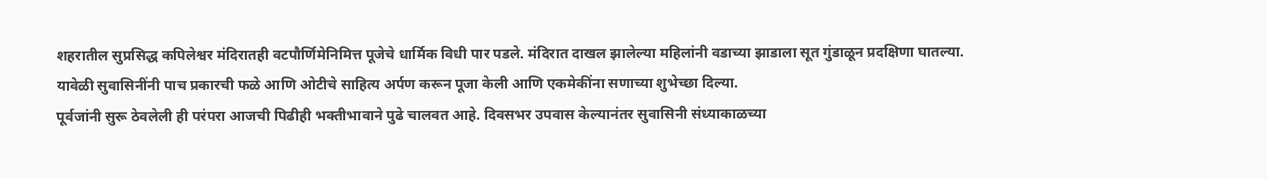शहरातील सुप्रसिद्ध कपिलेश्वर मंदिरातही वटपौर्णिमेनिमित्त पूजेचे धार्मिक विधी पार पडले. मंदिरात दाखल झालेल्या महिलांनी वडाच्या झाडाला सूत गुंडाळून प्रदक्षिणा घातल्या. यावेळी सुवासिनींनी पाच प्रकारची फळे आणि ओटीचे साहित्य अर्पण करून पूजा केली आणि एकमेकींना सणाच्या शुभेच्छा दिल्या.
पूर्वजांनी सुरू ठेवलेली ही परंपरा आजची पिढीही भक्तीभावाने पुढे चालवत आहे. दिवसभर उपवास केल्यानंतर सुवासिनी संध्याकाळच्या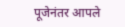पूजेनंतर आपले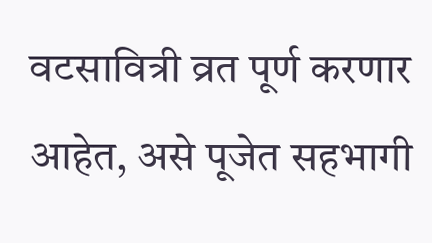वटसावित्री व्रत पूर्ण करणार आहेत, असे पूजेत सहभागी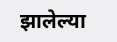झालेल्या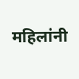महिलांनी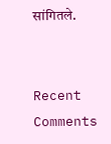सांगितले.


Recent Comments